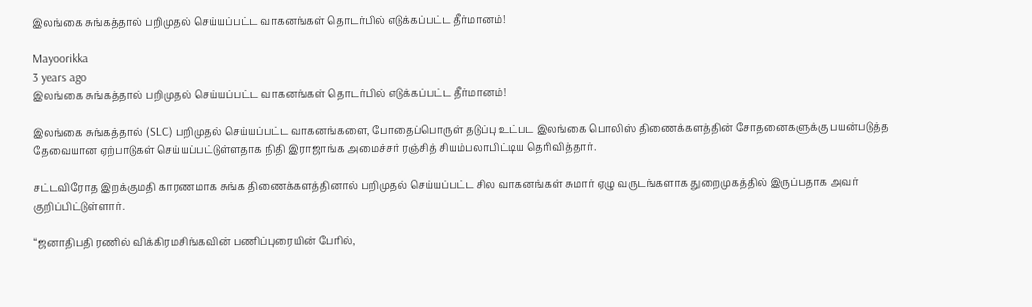இலங்கை சுங்கத்தால் பறிமுதல் செய்யப்பட்ட வாகனங்கள் தொடர்பில் எடுக்கப்பட்ட தீர்மானம்!

Mayoorikka
3 years ago
இலங்கை சுங்கத்தால் பறிமுதல் செய்யப்பட்ட வாகனங்கள் தொடர்பில் எடுக்கப்பட்ட தீர்மானம்!

இலங்கை சுங்கத்தால் (SLC) பறிமுதல் செய்யப்பட்ட வாகனங்களை, போதைப்பொருள் தடுப்பு உட்பட இலங்கை பொலிஸ் திணைக்களத்தின் சோதனைகளுக்கு பயன்படுத்த   தேவையான ஏற்பாடுகள் செய்யப்பட்டுள்ளதாக நிதி இராஜாங்க அமைச்சர் ரஞ்சித் சியம்பலாபிட்டிய தெரிவித்தார்.

சட்டவிரோத இறக்குமதி காரணமாக சுங்க திணைக்களத்தினால் பறிமுதல் செய்யப்பட்ட சில வாகனங்கள் சுமார் ஏழு வருடங்களாக துறைமுகத்தில் இருப்பதாக அவர் குறிப்பிட்டுள்ளார்.

“ஜனாதிபதி ரணில் விக்கிரமசிங்கவின் பணிப்புரையின் பேரில்,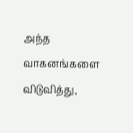அந்த வாகனங்களை விடுவித்து,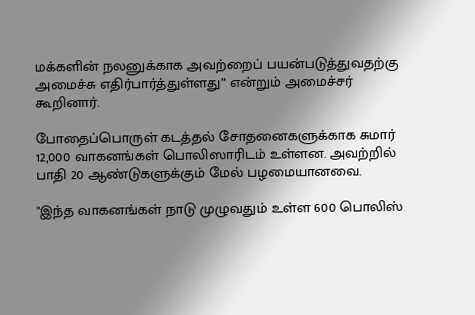மக்களின் நலனுக்காக அவற்றைப் பயன்படுத்துவதற்கு அமைச்சு எதிர்பார்த்துள்ளது” என்றும் அமைச்சர் கூறினார்.

போதைப்பொருள் கடத்தல் சோதனைகளுக்காக சுமார் 12,000 வாகனங்கள் பொலிஸாரிடம் உள்ளன. அவற்றில் பாதி 20 ஆண்டுகளுக்கும் மேல் பழமையானவை.

"இந்த வாகனங்கள் நாடு முழுவதும் உள்ள 600 பொலிஸ்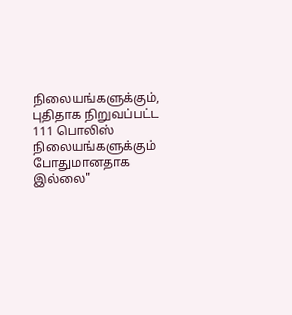நிலையங்களுக்கும், புதிதாக நிறுவப்பட்ட 111 பொலிஸ் நிலையங்களுக்கும் போதுமானதாக இல்லை"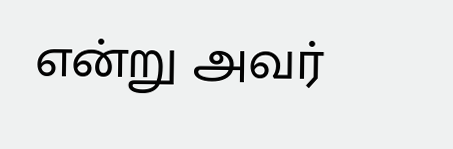என்று அவர்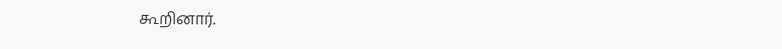கூறினார்.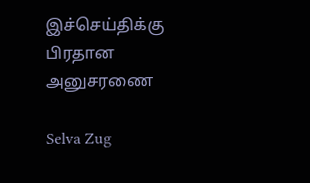இச்செய்திக்கு பிரதான அனுசரணை

Selva Zug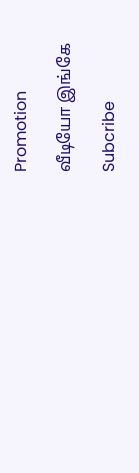Promotion

வீடியோ இங்கே

Subcribe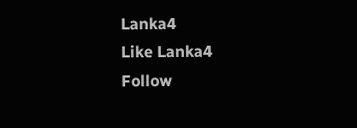Lanka4
Like Lanka4
Follow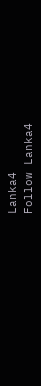Lanka4
Follow Lanka4